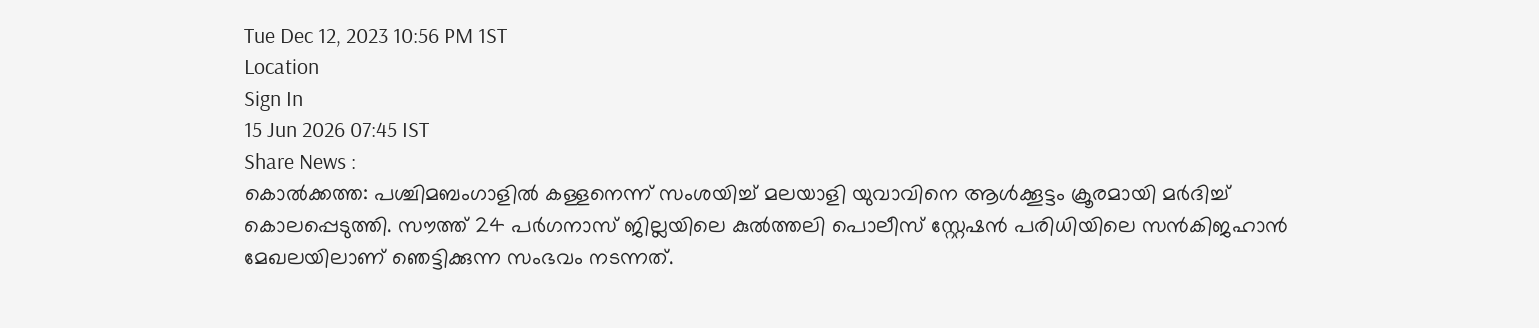Tue Dec 12, 2023 10:56 PM 1ST
Location
Sign In
15 Jun 2026 07:45 IST
Share News :
കൊൽക്കത്ത: പശ്ചിമബംഗാളിൽ കള്ളനെന്ന് സംശയിച്ച് മലയാളി യുവാവിനെ ആൾക്കൂട്ടം ക്രൂരമായി മർദിച്ച് കൊലപ്പെടുത്തി. സൗത്ത് 24 പർഗനാസ് ജില്ലയിലെ കുൽത്തലി പൊലീസ് സ്റ്റേഷൻ പരിധിയിലെ സൻകിജഹാൻ മേഖലയിലാണ് ഞെട്ടിക്കുന്ന സംഭവം നടന്നത്.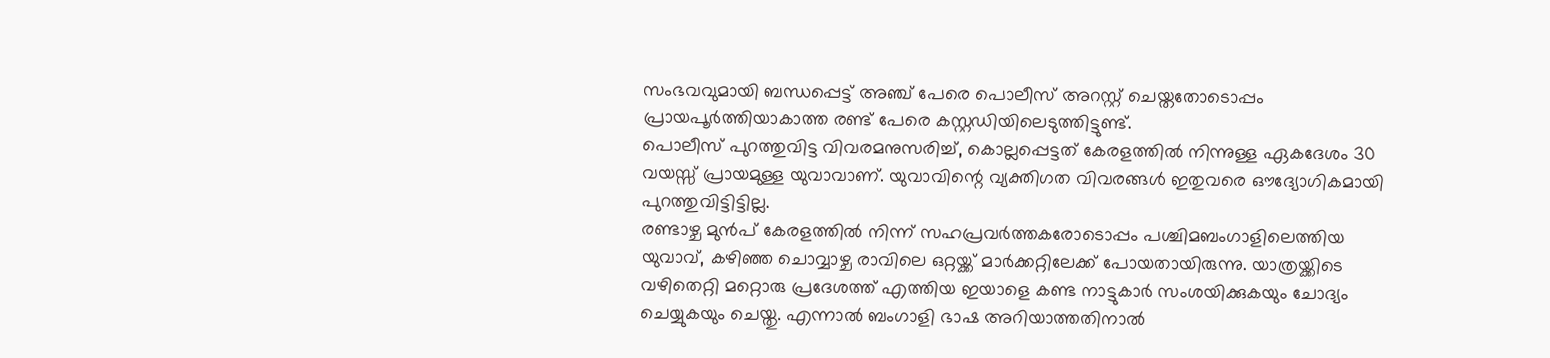സംഭവവുമായി ബന്ധപ്പെട്ട് അഞ്ച് പേരെ പൊലീസ് അറസ്റ്റ് ചെയ്തതോടൊപ്പം പ്രായപൂർത്തിയാകാത്ത രണ്ട് പേരെ കസ്റ്റഡിയിലെടുത്തിട്ടുണ്ട്.
പൊലീസ് പുറത്തുവിട്ട വിവരമനുസരിച്ച്, കൊല്ലപ്പെട്ടത് കേരളത്തിൽ നിന്നുള്ള ഏകദേശം 30 വയസ്സ് പ്രായമുള്ള യുവാവാണ്. യുവാവിന്റെ വ്യക്തിഗത വിവരങ്ങൾ ഇതുവരെ ഔദ്യോഗികമായി പുറത്തുവിട്ടിട്ടില്ല.
രണ്ടാഴ്ച മുൻപ് കേരളത്തിൽ നിന്ന് സഹപ്രവർത്തകരോടൊപ്പം പശ്ചിമബംഗാളിലെത്തിയ യുവാവ്, കഴിഞ്ഞ ചൊവ്വാഴ്ച രാവിലെ ഒറ്റയ്ക്ക് മാർക്കറ്റിലേക്ക് പോയതായിരുന്നു. യാത്രയ്ക്കിടെ വഴിതെറ്റി മറ്റൊരു പ്രദേശത്ത് എത്തിയ ഇയാളെ കണ്ട നാട്ടുകാർ സംശയിക്കുകയും ചോദ്യം ചെയ്യുകയും ചെയ്തു. എന്നാൽ ബംഗാളി ഭാഷ അറിയാത്തതിനാൽ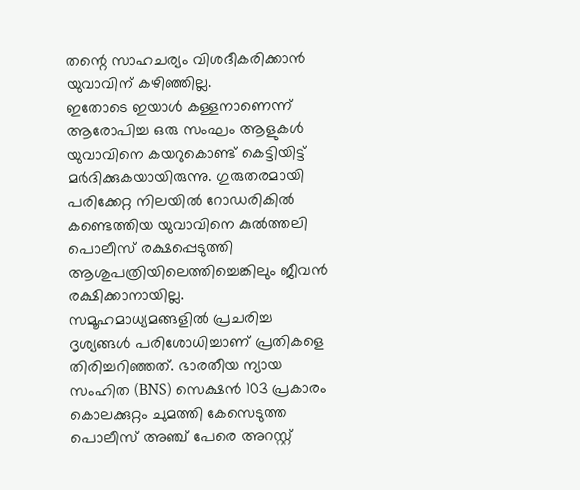തന്റെ സാഹചര്യം വിശദീകരിക്കാൻ യുവാവിന് കഴിഞ്ഞില്ല.
ഇതോടെ ഇയാൾ കള്ളനാണെന്ന് ആരോപിച്ച ഒരു സംഘം ആളുകൾ യുവാവിനെ കയറുകൊണ്ട് കെട്ടിയിട്ട് മർദിക്കുകയായിരുന്നു. ഗുരുതരമായി പരിക്കേറ്റ നിലയിൽ റോഡരികിൽ കണ്ടെത്തിയ യുവാവിനെ കുൽത്തലി പൊലീസ് രക്ഷപ്പെടുത്തി ആശുപത്രിയിലെത്തിച്ചെങ്കിലും ജീവൻ രക്ഷിക്കാനായില്ല.
സമൂഹമാധ്യമങ്ങളിൽ പ്രചരിച്ച ദൃശ്യങ്ങൾ പരിശോധിച്ചാണ് പ്രതികളെ തിരിച്ചറിഞ്ഞത്. ഭാരതീയ ന്യായ സംഹിത (BNS) സെക്ഷൻ 103 പ്രകാരം കൊലക്കുറ്റം ചുമത്തി കേസെടുത്ത പൊലീസ് അഞ്ച് പേരെ അറസ്റ്റ്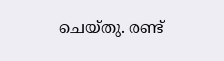ചെയ്തു. രണ്ട്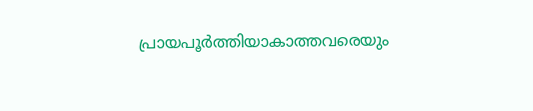പ്രായപൂർത്തിയാകാത്തവരെയും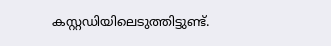കസ്റ്റഡിയിലെടുത്തിട്ടുണ്ട്.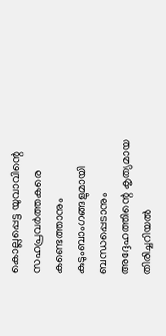കൊല്ലപ്പെട്ട യുവാവിന്റെ സഹപ്രവർത്തകരെ കണ്ടെത്താനും കുടുംബാംഗങ്ങളുമായി ബന്ധപ്പെടാനും അദ്ദേഹത്തിന്റെ കൃത്യമായ തിരിച്ചറിയൽ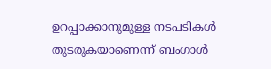ഉറപ്പാക്കാനുമുള്ള നടപടികൾ തുടരുകയാണെന്ന് ബംഗാൾ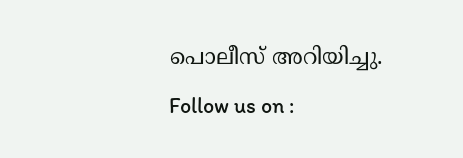പൊലീസ് അറിയിച്ചു.
Follow us on :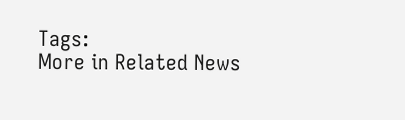Tags:
More in Related News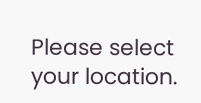Please select your location.